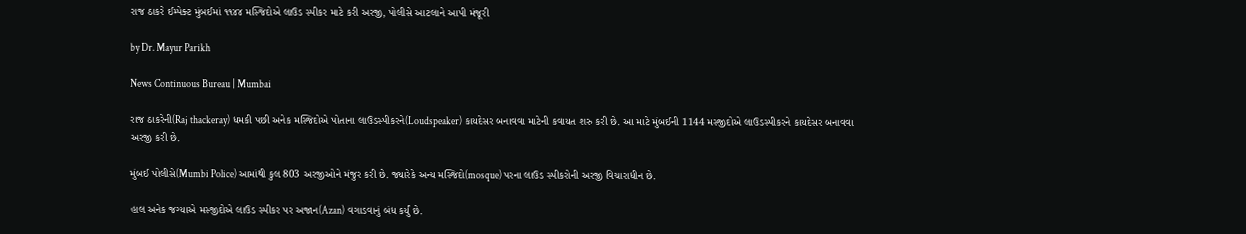રાજ ઠાકરે ઈમ્પેક્ટ મુંબઈમાં ૧૧૪૪ મસ્જિદોએ લાઉડ સ્પીકર માટે કરી અરજી, પોલીસે આટલાને આપી મંજૂરી

by Dr. Mayur Parikh

News Continuous Bureau | Mumbai

રાજ ઠાકરેની(Raj thackeray) ધમકી પછી અનેક મસ્જિદોએ પોતાના લાઉડસ્પીકરને(Loudspeaker) કાયદેસર બનાવવા માટેની કવાયત શરુ કરી છે. આ માટે મુંબઈની 1144 મસ્જીદોએ લાઉડસ્પીકરને કાયદેસર બનાવવા અરજી કરી છે.

મુંબઈ પોલીસે(Mumbi Police) આમાંથી કુલ 803 અરજીઓને મંજુર કરી છે. જ્યારેકે અન્ય મસ્જિદો(mosque) પરના લાઉડ સ્પીકરોની અરજી વિચારાધીન છે.

હાલ અનેક જગ્યાએ મસ્જીદોએ લાઉડ સ્પીકર પર અજાન(Azan) વગાડવાનું બંધ કર્યું છે.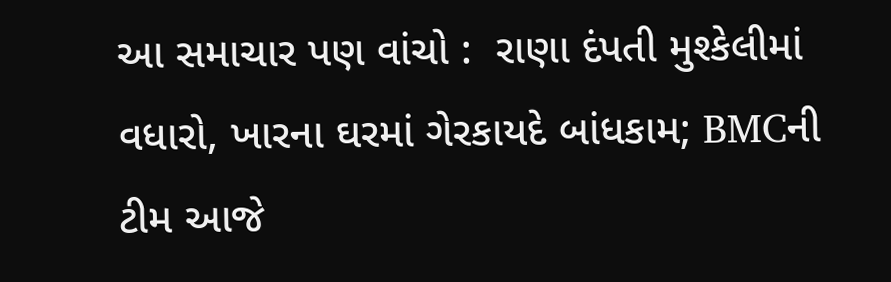આ સમાચાર પણ વાંચો :  રાણા દંપતી મુશ્કેલીમાં વધારો, ખારના ઘરમાં ગેરકાયદે બાંધકામ; BMCની ટીમ આજે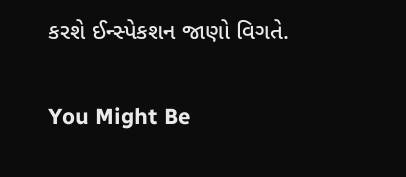કરશે ઈન્સ્પેકશન જાણો વિગતે.

You Might Be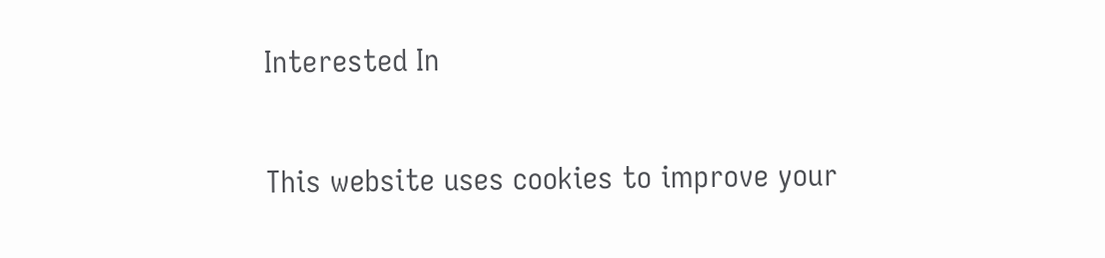Interested In

This website uses cookies to improve your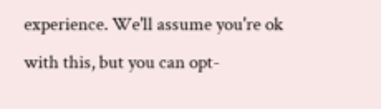experience. We'll assume you're ok with this, but you can opt-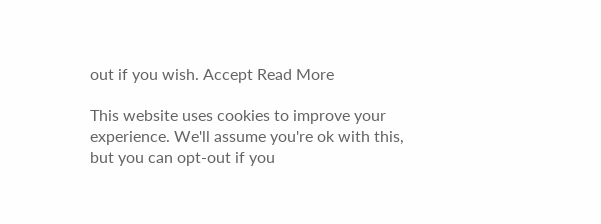out if you wish. Accept Read More

This website uses cookies to improve your experience. We'll assume you're ok with this, but you can opt-out if you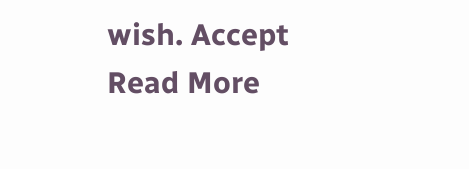wish. Accept Read More